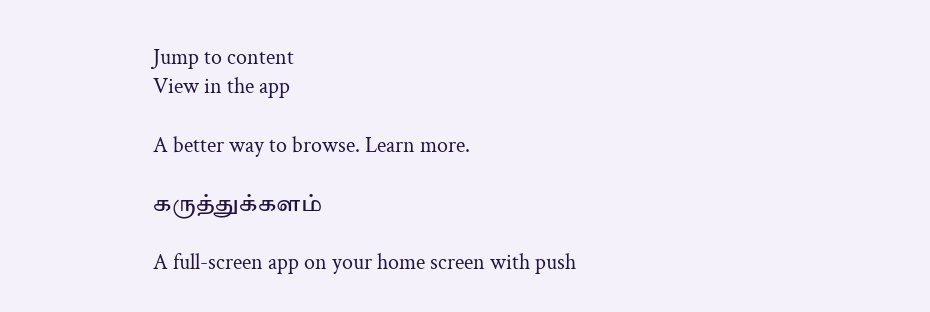Jump to content
View in the app

A better way to browse. Learn more.

கருத்துக்களம்

A full-screen app on your home screen with push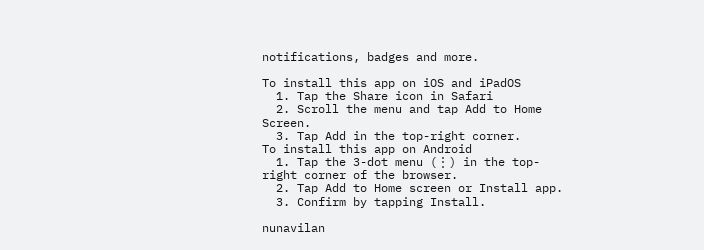notifications, badges and more.

To install this app on iOS and iPadOS
  1. Tap the Share icon in Safari
  2. Scroll the menu and tap Add to Home Screen.
  3. Tap Add in the top-right corner.
To install this app on Android
  1. Tap the 3-dot menu (⋮) in the top-right corner of the browser.
  2. Tap Add to Home screen or Install app.
  3. Confirm by tapping Install.

nunavilan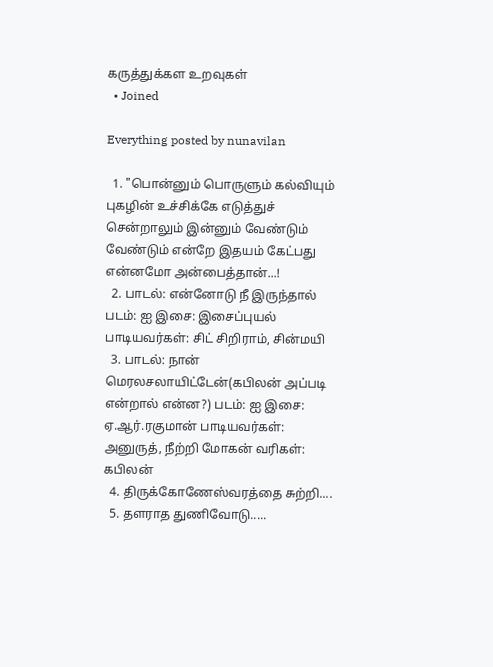கருத்துக்கள உறவுகள்
  • Joined

Everything posted by nunavilan

  1. "பொன்னும் பொருளும் கல்வியும் புகழின் உச்சிக்கே எடுத்துச் சென்றாலும் இன்னும் வேண்டும் வேண்டும் என்றே இதயம் கேட்பது என்னமோ அன்பைத்தான்...!
  2. பாடல்: என்னோடு நீ இருந்தால் படம்: ஐ இசை: இசைப்புயல் பாடியவர்கள்: சிட் சிறிராம், சின்மயி
  3. பாடல்: நான் மெரலசலாயிட்டேன்(கபிலன் அப்படி என்றால் என்ன?) படம்: ஐ இசை: ஏ.ஆர்.ரகுமான் பாடியவர்கள்: அனுருத், நீற்றி மோகன் வரிகள்: கபிலன்
  4. திருக்கோணேஸ்வரத்தை சுற்றி....
  5. தளராத துணிவோடு.....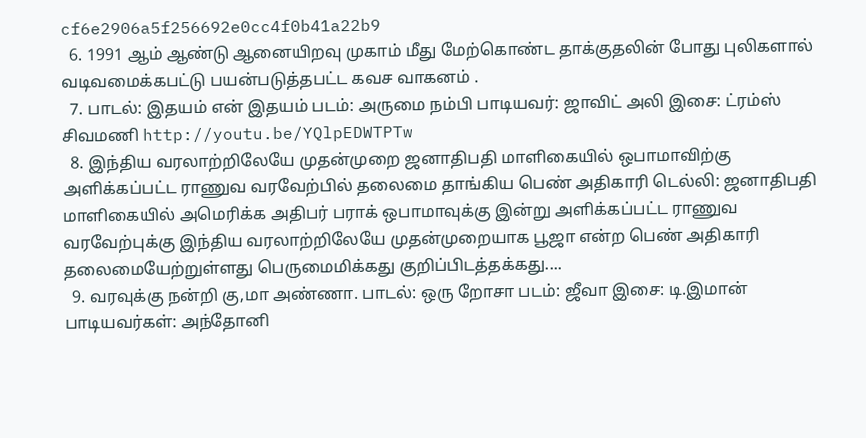cf6e2906a5f256692e0cc4f0b41a22b9
  6. 1991 ஆம் ஆண்டு ஆனையிறவு முகாம் மீது மேற்கொண்ட தாக்குதலின் போது புலிகளால் வடிவமைக்கபட்டு பயன்படுத்தபட்ட கவச வாகனம் .
  7. பாடல்: இதயம் என் இதயம் படம்: அருமை நம்பி பாடியவர்: ஜாவிட் அலி இசை: ட்ரம்ஸ் சிவமணி http://youtu.be/YQlpEDWTPTw
  8. இந்திய வரலாற்றிலேயே முதன்முறை ஜனாதிபதி மாளிகையில் ஒபாமாவிற்கு அளிக்கப்பட்ட ராணுவ வரவேற்பில் தலைமை தாங்கிய பெண் அதிகாரி டெல்லி: ஜனாதிபதி மாளிகையில் அமெரிக்க அதிபர் பராக் ஒபாமாவுக்கு இன்று அளிக்கப்பட்ட ராணுவ வரவேற்புக்கு இந்திய வரலாற்றிலேயே முதன்முறையாக பூஜா என்ற பெண் அதிகாரி தலைமையேற்றுள்ளது பெருமைமிக்கது குறிப்பிடத்தக்கது....
  9. வரவுக்கு நன்றி கு,மா அண்ணா. பாடல்: ஒரு றோசா படம்: ஜீவா இசை: டி.இமான் பாடியவர்கள்: அந்தோனி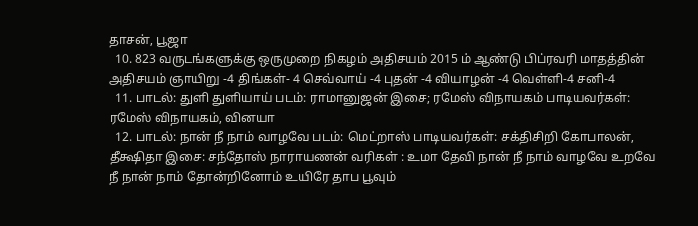தாசன், பூஜா
  10. 823 வருடங்களுக்கு ஒருமுறை நிகழம் அதிசயம் 2015 ம் ஆண்டு பிப்ரவரி மாதத்தின் அதிசயம் ஞாயிறு -4 திங்கள்- 4 செவ்வாய் -4 புதன் -4 வியாழன் -4 வெள்ளி-4 சனி-4
  11. பாடல்: துளி துளியாய் படம்: ராமானுஜன் இசை; ரமேஸ் விநாயகம் பாடியவர்கள்: ரமேஸ் விநாயகம், வினயா
  12. பாடல்: நான் நீ நாம் வாழவே படம்: மெட்றாஸ் பாடியவர்கள்: சக்திசிறி கோபாலன், தீக்ஷிதா இசை: சந்தோஸ் நாராயணன் வரிகள் : உமா தேவி நான் நீ நாம் வாழவே உறவே நீ நான் நாம் தோன்றினோம் உயிரே தாப பூவும்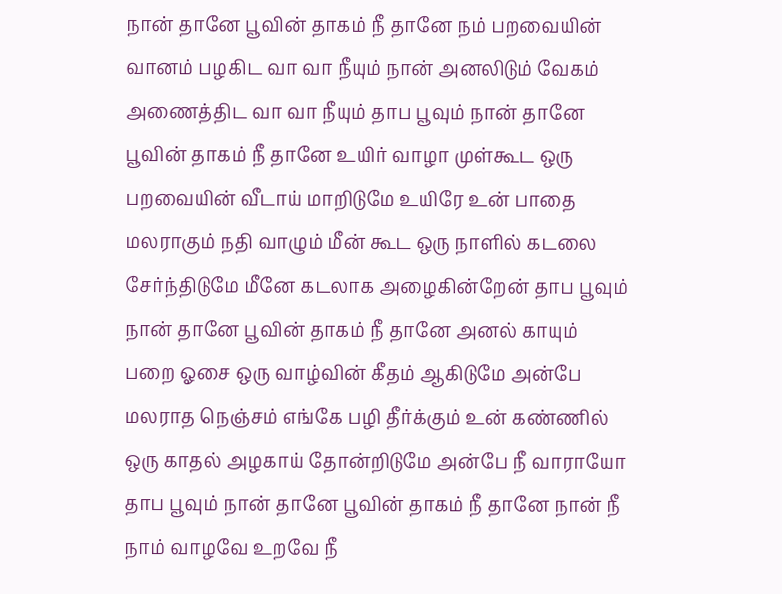நான் தானே பூவின் தாகம் நீ தானே நம் பறவையின் வானம் பழகிட வா வா நீயும் நான் அனலிடும் வேகம் அணைத்திட வா வா நீயும் தாப பூவும் நான் தானே பூவின் தாகம் நீ தானே உயிர் வாழா முள்கூட ஒரு பறவையின் வீடாய் மாறிடுமே உயிரே உன் பாதை மலராகும் நதி வாழும் மீன் கூட ஒரு நாளில் கடலை சேர்ந்திடுமே மீனே கடலாக அழைகின்றேன் தாப பூவும் நான் தானே பூவின் தாகம் நீ தானே அனல் காயும் பறை ஓசை ஒரு வாழ்வின் கீதம் ஆகிடுமே அன்பே மலராத நெஞ்சம் எங்கே பழி தீர்க்கும் உன் கண்ணில் ஒரு காதல் அழகாய் தோன்றிடுமே அன்பே நீ வாராயோ தாப பூவும் நான் தானே பூவின் தாகம் நீ தானே நான் நீ நாம் வாழவே உறவே நீ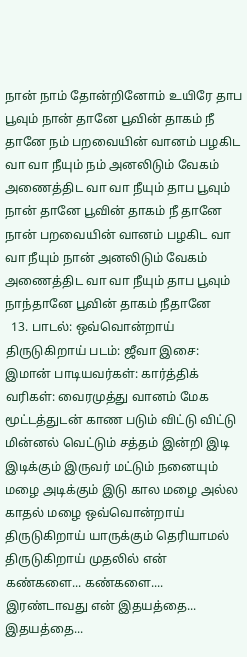நான் நாம் தோன்றினோம் உயிரே தாப பூவும் நான் தானே பூவின் தாகம் நீ தானே நம் பறவையின் வானம் பழகிட வா வா நீயும் நம் அனலிடும் வேகம் அணைத்திட வா வா நீயும் தாப பூவும் நான் தானே பூவின் தாகம் நீ தானே நான் பறவையின் வானம் பழகிட வா வா நீயும் நான் அனலிடும் வேகம் அணைத்திட வா வா நீயும் தாப பூவும் நாந்தானே பூவின் தாகம் நீதானே
  13. பாடல்: ஒவ்வொன்றாய் திருடுகிறாய் படம்: ஜீவா இசை: இமான் பாடியவர்கள்: கார்த்திக் வரிகள்: வைரமுத்து வானம் மேக மூட்டத்துடன் காண படும் விட்டு விட்டு மின்னல் வெட்டும் சத்தம் இன்றி இடி இடிக்கும் இருவர் மட்டும் நனையும் மழை அடிக்கும் இடு கால மழை அல்ல காதல் மழை ஒவ்வொன்றாய் திருடுகிறாய் யாருக்கும் தெரியாமல் திருடுகிறாய் முதலில் என் கண்களை... கண்களை.... இரண்டாவது என் இதயத்தை... இதயத்தை...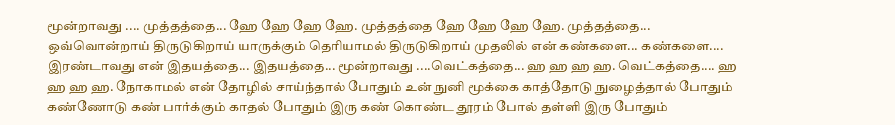மூன்றாவது .... முத்தத்தை... ஹே ஹே ஹே ஹே. முத்தத்தை ஹே ஹே ஹே ஹே. முத்தத்தை... ஒவ்வொன்றாய் திருடுகிறாய் யாருக்கும் தெரியாமல் திருடுகிறாய் முதலில் என் கண்களை... கண்களை.... இரண்டாவது என் இதயத்தை... இதயத்தை... மூன்றாவது ....வெட்கத்தை... ஹ ஹ ஹ ஹ. வெட்கத்தை.... ஹ ஹ ஹ ஹ. நோகாமல் என் தோழில் சாய்ந்தால் போதும் உன் நுனி மூக்கை காத்தோடு நுழைத்தால் போதும் கண்ணோடு கண் பார்க்கும் காதல் போதும் இரு கண் கொண்ட தூரம் போல் தள்ளி இரு போதும்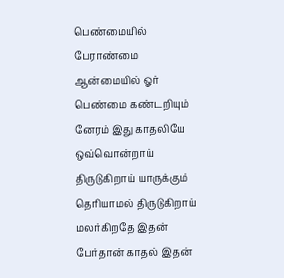பெண்மையில் பேராண்மை ஆன்மையில் ஓர் பெண்மை கண்டறியும் னேரம் இது காதலியே ஒவ்வொன்றாய் திருடுகிறாய் யாருக்கும் தெரியாமல் திருடுகிறாய் மலர்கிறதே இதன் பேர்தான் காதல் இதன்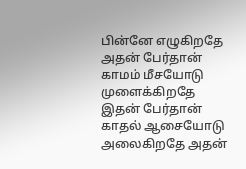பின்னே எழுகிறதே அதன் பேர்தான் காமம் மீசயோடு முளைக்கிறதே இதன் பேர்தான் காதல் ஆசையோடு அலைகிறதே அதன்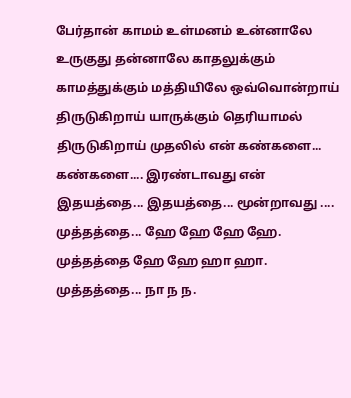பேர்தான் காமம் உள்மனம் உன்னாலே உருகுது தன்னாலே காதலுக்கும் காமத்துக்கும் மத்தியிலே ஒவ்வொன்றாய் திருடுகிறாய் யாருக்கும் தெரியாமல் திருடுகிறாய் முதலில் என் கண்களை... கண்களை.... இரண்டாவது என் இதயத்தை... இதயத்தை... மூன்றாவது .... முத்தத்தை... ஹே ஹே ஹே ஹே. முத்தத்தை ஹே ஹே ஹா ஹா. முத்தத்தை... நா ந ந.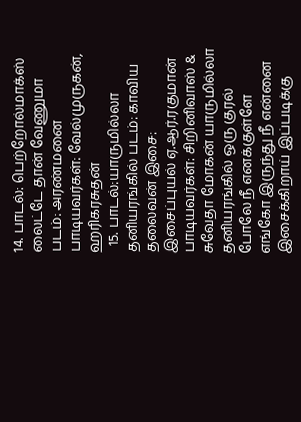14. பாடல்: பெற்றோல்மாக்ஸ் லைட்டே தான் வேணுமா படம்: அரண்மனை பாடியவர்கள்: வேல்முருகன், ஹரிகரசுதன்
  15. பாடல்:யாருமில்லா தனியரங்கில் படம்: காவிய தலைவன் இசை: இசைப்புயல் ஏ.ஆர்.ரகுமான் பாடியவர்கள்: சிறினிவாஸ் & சுவேதா மோகன் யாருமில்லா தனியரங்கில் ஒரு குரல் போலே நீ எனக்குள்ளே எங்கோ இருந்து நீ என்னை இசைக்கிறாய் இப்படிக்கு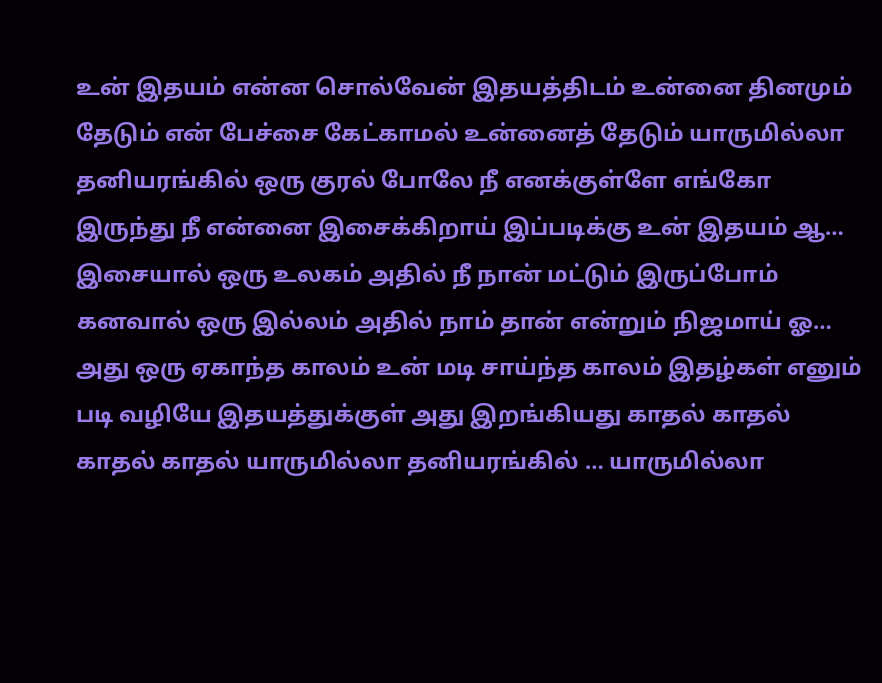உன் இதயம் என்ன சொல்வேன் இதயத்திடம் உன்னை தினமும் தேடும் என் பேச்சை கேட்காமல் உன்னைத் தேடும் யாருமில்லா தனியரங்கில் ஒரு குரல் போலே நீ எனக்குள்ளே எங்கோ இருந்து நீ என்னை இசைக்கிறாய் இப்படிக்கு உன் இதயம் ஆ… இசையால் ஒரு உலகம் அதில் நீ நான் மட்டும் இருப்போம் கனவால் ஒரு இல்லம் அதில் நாம் தான் என்றும் நிஜமாய் ஓ… அது ஒரு ஏகாந்த காலம் உன் மடி சாய்ந்த காலம் இதழ்கள் எனும் படி வழியே இதயத்துக்குள் அது இறங்கியது காதல் காதல் காதல் காதல் யாருமில்லா தனியரங்கில் … யாருமில்லா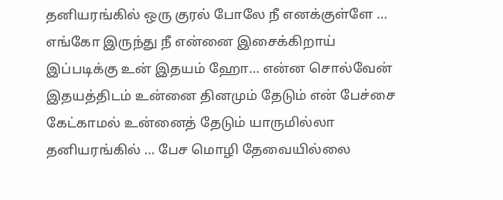தனியரங்கில் ஒரு குரல் போலே நீ எனக்குள்ளே … எங்கோ இருந்து நீ என்னை இசைக்கிறாய் இப்படிக்கு உன் இதயம் ஹோ… என்ன சொல்வேன் இதயத்திடம் உன்னை தினமும் தேடும் என் பேச்சை கேட்காமல் உன்னைத் தேடும் யாருமில்லா தனியரங்கில் … பேச மொழி தேவையில்லை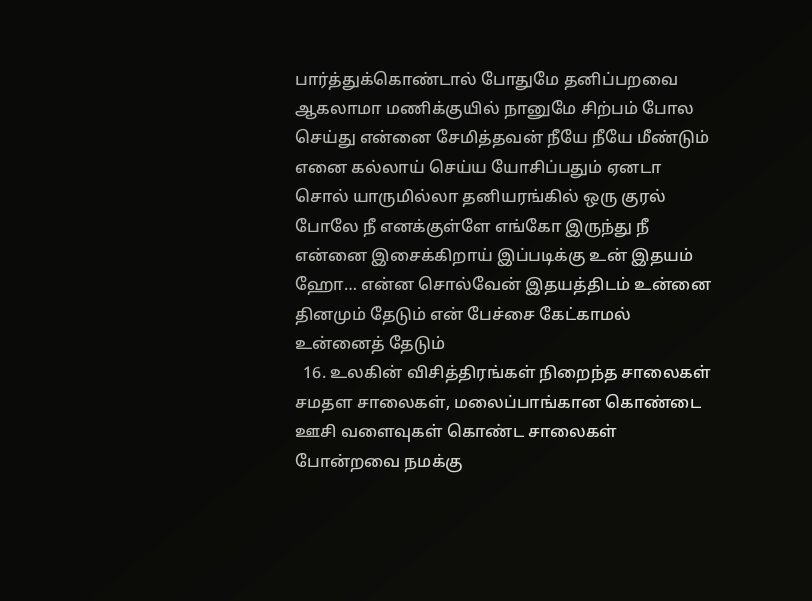பார்த்துக்கொண்டால் போதுமே தனிப்பறவை ஆகலாமா மணிக்குயில் நானுமே சிற்பம் போல செய்து என்னை சேமித்தவன் நீயே நீயே மீண்டும் எனை கல்லாய் செய்ய யோசிப்பதும் ஏனடா சொல் யாருமில்லா தனியரங்கில் ஒரு குரல் போலே நீ எனக்குள்ளே எங்கோ இருந்து நீ என்னை இசைக்கிறாய் இப்படிக்கு உன் இதயம் ஹோ… என்ன சொல்வேன் இதயத்திடம் உன்னை தினமும் தேடும் என் பேச்சை கேட்காமல் உன்னைத் தேடும்
  16. உலகின் விசித்திரங்கள் நிறைந்த சாலைகள் சமதள சாலைகள், மலைப்பாங்கான கொண்டை ஊசி வளைவுகள் கொண்ட சாலைகள் போன்றவை நமக்கு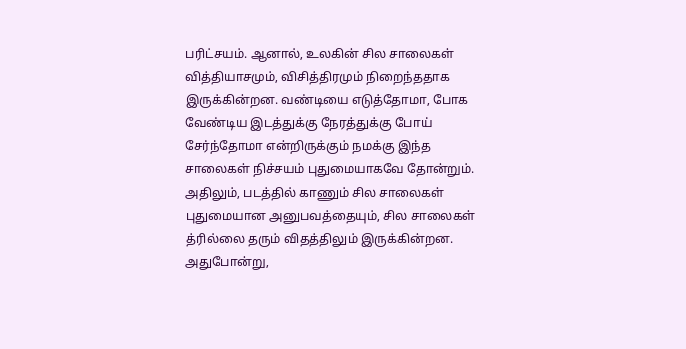பரிட்சயம். ஆனால், உலகின் சில சாலைகள் வித்தியாசமும், விசித்திரமும் நிறைந்ததாக இருக்கின்றன. வண்டியை எடுத்தோமா, போக வேண்டிய இடத்துக்கு நேரத்துக்கு போய் சேர்ந்தோமா என்றிருக்கும் நமக்கு இந்த சாலைகள் நிச்சயம் புதுமையாகவே தோன்றும். அதிலும், படத்தில் காணும் சில சாலைகள் புதுமையான அனுபவத்தையும், சில சாலைகள் த்ரில்லை தரும் விதத்திலும் இருக்கின்றன. அதுபோன்று,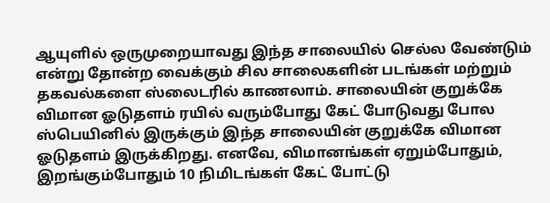ஆயுளில் ஒருமுறையாவது இந்த சாலையில் செல்ல வேண்டும் என்று தோன்ற வைக்கும் சில சாலைகளின் படங்கள் மற்றும் தகவல்களை ஸ்லைடரில் காணலாம். சாலையின் குறுக்கே விமான ஓடுதளம் ரயில் வரும்போது கேட் போடுவது போல ஸ்பெயினில் இருக்கும் இந்த சாலையின் குறுக்கே விமான ஓடுதளம் இருக்கிறது. எனவே, விமானங்கள் ஏறும்போதும், இறங்கும்போதும் 10 நிமிடங்கள் கேட் போட்டு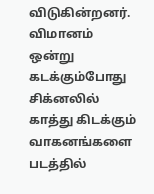விடுகின்றனர். விமானம் ஒன்று கடக்கும்போது சிக்னலில் காத்து கிடக்கும் வாகனங்களை படத்தில்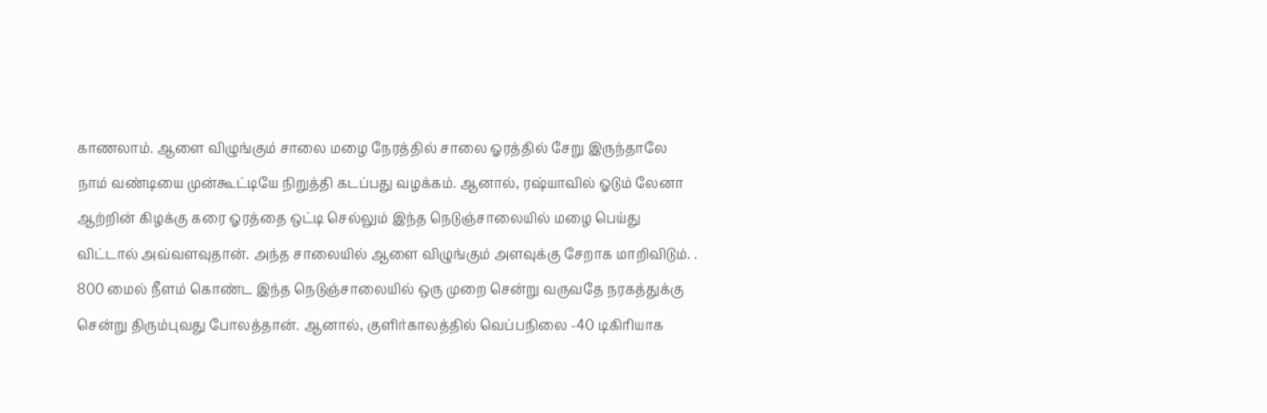காணலாம். ஆளை விழுங்கும் சாலை மழை நேரத்தில் சாலை ஓரத்தில் சேறு இருந்தாலே நாம் வண்டியை முன்கூட்டியே நிறுத்தி கடப்பது வழக்கம். ஆனால், ரஷ்யாவில் ஓடும் லேனா ஆற்றின் கிழக்கு கரை ஓரத்தை ஒட்டி செல்லும் இந்த நெடுஞ்சாலையில் மழை பெய்து விட்டால் அவ்வளவுதான். அந்த சாலையில் ஆளை விழுங்கும் அளவுக்கு சேறாக மாறிவிடும். . 800 மைல் நீளம் கொண்ட இந்த நெடுஞ்சாலையில் ஒரு முறை சென்று வருவதே நரகத்துக்கு சென்று திரும்புவது போலத்தான். ஆனால், குளிர்காலத்தில் வெப்பநிலை -40 டிகிரியாக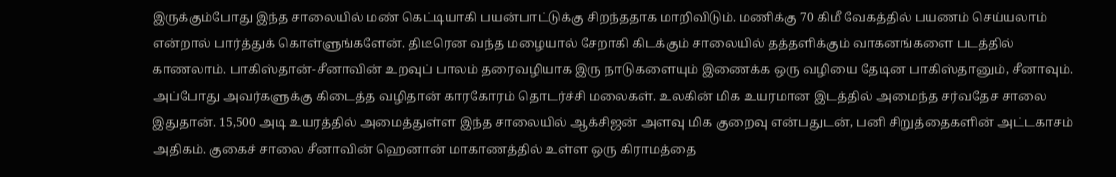இருக்கும்போது இந்த சாலையில் மண் கெட்டியாகி பயன்பாட்டுக்கு சிறந்ததாக மாறிவிடும். மணிக்கு 70 கிமீ வேகத்தில் பயணம் செய்யலாம் என்றால் பார்த்துக் கொள்ளுங்களேன். திடீரென வந்த மழையால் சேறாகி கிடக்கும் சாலையில் தத்தளிக்கும் வாகனங்களை படத்தில் காணலாம். பாகிஸ்தான்-சீனாவின் உறவுப் பாலம் தரைவழியாக இரு நாடுகளையும் இணைக்க ஒரு வழியை தேடின பாகிஸ்தானும், சீனாவும். அப்போது அவர்களுக்கு கிடைத்த வழிதான் காரகோரம் தொடர்ச்சி மலைகள். உலகின் மிக உயரமான இடத்தில் அமைந்த சர்வதேச சாலை இதுதான். 15,500 அடி உயரத்தில் அமைத்துள்ள இந்த சாலையில் ஆக்சிஜன் அளவு மிக குறைவு என்பதுடன், பனி சிறுத்தைகளின் அட்டகாசம் அதிகம். குகைச் சாலை சீனாவின் ஹெனான் மாகாணத்தில் உள்ள ஒரு கிராமத்தை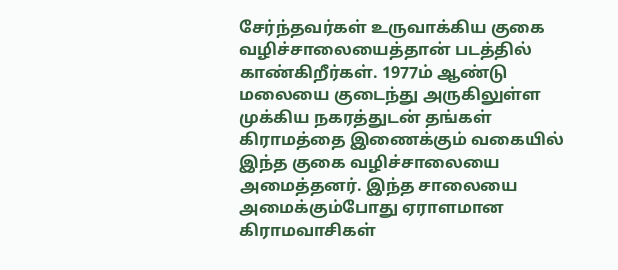சேர்ந்தவர்கள் உருவாக்கிய குகை வழிச்சாலையைத்தான் படத்தில் காண்கிறீர்கள். 1977ம் ஆண்டு மலையை குடைந்து அருகிலுள்ள முக்கிய நகரத்துடன் தங்கள் கிராமத்தை இணைக்கும் வகையில் இந்த குகை வழிச்சாலையை அமைத்தனர். இந்த சாலையை அமைக்கும்போது ஏராளமான கிராமவாசிகள்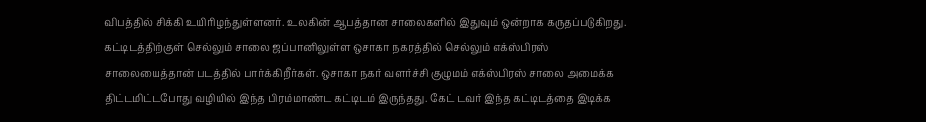விபத்தில் சிக்கி உயிரிழந்துள்ளனர். உலகின் ஆபத்தான சாலைகளில் இதுவும் ஒன்றாக கருதப்படுகிறது. கட்டிடத்திற்குள் செல்லும் சாலை ஜப்பானிலுள்ள ஒசாகா நகரத்தில் செல்லும் எக்ஸ்பிரஸ் சாலையைத்தான் படத்தில் பார்க்கிறீர்கள். ஒசாகா நகர் வளர்ச்சி குழுமம் எக்ஸ்பிரஸ் சாலை அமைக்க திட்டமிட்டபோது வழியில் இந்த பிரம்மாண்ட கட்டிடம் இருந்தது. கேட் டவர் இந்த கட்டிடத்தை இடிக்க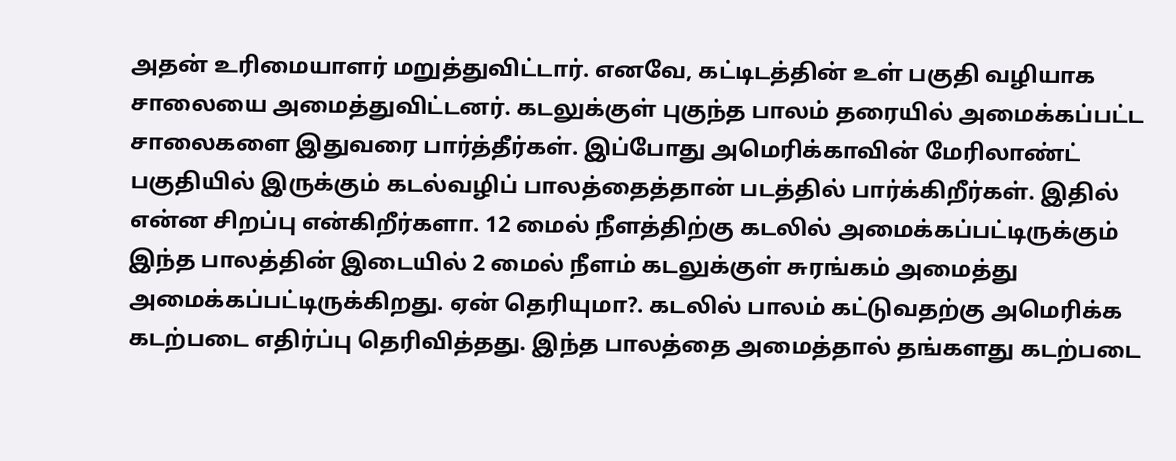அதன் உரிமையாளர் மறுத்துவிட்டார். எனவே, கட்டிடத்தின் உள் பகுதி வழியாக சாலையை அமைத்துவிட்டனர். கடலுக்குள் புகுந்த பாலம் தரையில் அமைக்கப்பட்ட சாலைகளை இதுவரை பார்த்தீர்கள். இப்போது அமெரிக்காவின் மேரிலாண்ட் பகுதியில் இருக்கும் கடல்வழிப் பாலத்தைத்தான் படத்தில் பார்க்கிறீர்கள். இதில் என்ன சிறப்பு என்கிறீர்களா. 12 மைல் நீளத்திற்கு கடலில் அமைக்கப்பட்டிருக்கும் இந்த பாலத்தின் இடையில் 2 மைல் நீளம் கடலுக்குள் சுரங்கம் அமைத்து அமைக்கப்பட்டிருக்கிறது. ஏன் தெரியுமா?. கடலில் பாலம் கட்டுவதற்கு அமெரிக்க கடற்படை எதிர்ப்பு தெரிவித்தது. இந்த பாலத்தை அமைத்தால் தங்களது கடற்படை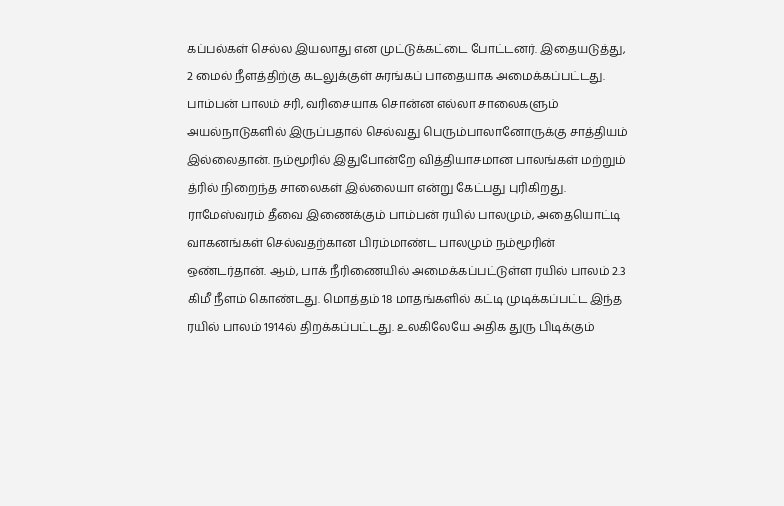கப்பல்கள் செல்ல இயலாது என முட்டுக்கட்டை போட்டனர். இதையடுத்து, 2 மைல் நீளத்திற்கு கடலுக்குள் சுரங்கப் பாதையாக அமைக்கப்பட்டது. பாம்பன் பாலம் சரி, வரிசையாக சொன்ன எல்லா சாலைகளும் அயல்நாடுகளில் இருப்பதால் செல்வது பெரும்பாலானோருக்கு சாத்தியம் இல்லைதான். நம்மூரில் இதுபோன்றே வித்தியாசமான பாலங்கள் மற்றும் த்ரில் நிறைந்த சாலைகள் இல்லையா என்று கேட்பது புரிகிறது. ராமேஸ்வரம் தீவை இணைக்கும் பாம்பன் ரயில் பாலமும், அதையொட்டி வாகனங்கள் செல்வதற்கான பிரம்மாண்ட பாலமும் நம்மூரின் ஒண்டர்தான். ஆம், பாக் நீரிணையில் அமைக்கப்பட்டுள்ள ரயில் பாலம் 2.3 கிமீ நீளம் கொண்டது. மொத்தம் 18 மாதங்களில் கட்டி முடிக்கப்பட்ட இந்த ரயில் பாலம் 1914ல் திறக்கப்பட்டது. உலகிலேயே அதிக துரு பிடிக்கும்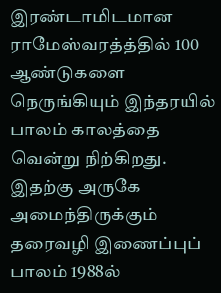இரண்டாமிடமான ராமேஸ்வரத்த்தில் 100 ஆண்டுகளை நெருங்கியும் இந்தரயில் பாலம் காலத்தை வென்று நிற்கிறது. இதற்கு அருகே அமைந்திருக்கும் தரைவழி இணைப்புப் பாலம் 1988ல்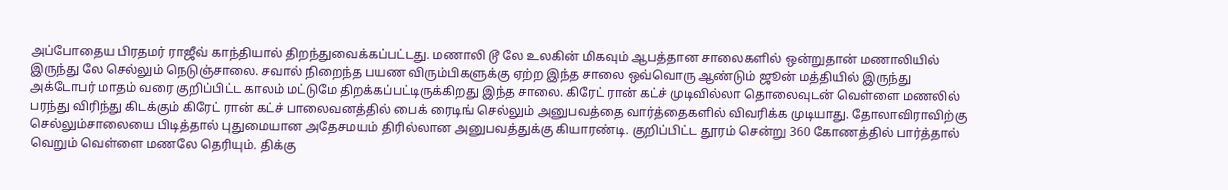அப்போதைய பிரதமர் ராஜீவ் காந்தியால் திறந்துவைக்கப்பட்டது. மணாலி டூ லே உலகின் மிகவும் ஆபத்தான சாலைகளில் ஒன்றுதான் மணாலியில் இருந்து லே செல்லும் நெடுஞ்சாலை. சவால் நிறைந்த பயண விரும்பிகளுக்கு ஏற்ற இந்த சாலை ஒவ்வொரு ஆண்டும் ஜூன் மத்தியில் இருந்து அக்டோபர் மாதம் வரை குறிப்பிட்ட காலம் மட்டுமே திறக்கப்பட்டிருக்கிறது இந்த சாலை. கிரேட் ரான் கட்ச் முடிவில்லா தொலைவுடன் வெள்ளை மணலில் பரந்து விரிந்து கிடக்கும் கிரேட் ரான் கட்ச் பாலைவனத்தில் பைக் ரைடிங் செல்லும் அனுபவத்தை வார்த்தைகளில் விவரிக்க முடியாது. தோலாவிராவிற்கு செல்லும்சாலையை பிடித்தால் புதுமையான அதேசமயம் திரில்லான அனுபவத்துக்கு கியாரண்டி. குறிப்பிட்ட தூரம் சென்று 360 கோணத்தில் பார்த்தால் வெறும் வெள்ளை மணலே தெரியும். திக்கு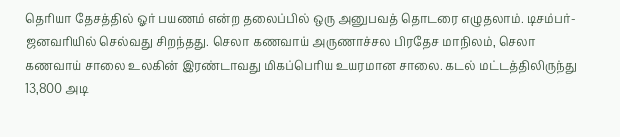தெரியா தேசத்தில் ஓர் பயணம் என்ற தலைப்பில் ஒரு அனுபவத் தொடரை எழுதலாம். டிசம்பர்-ஜனவரியில் செல்வது சிறந்தது. செலா கணவாய் அருணாச்சல பிரதேச மாநிலம், செலா கணவாய் சாலை உலகின் இரண்டாவது மிகப்பெரிய உயரமான சாலை. கடல் மட்டத்திலிருந்து 13,800 அடி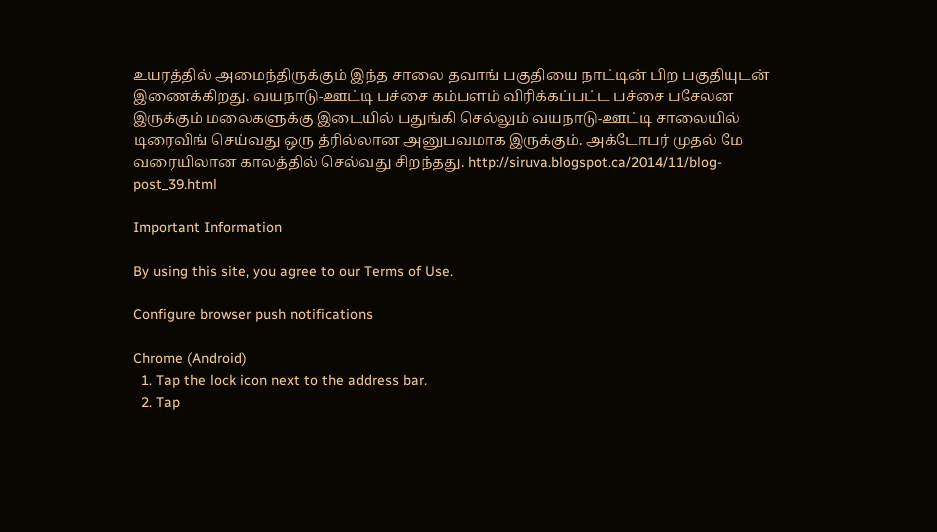உயரத்தில் அமைந்திருக்கும் இந்த சாலை தவாங் பகுதியை நாட்டின் பிற பகுதியுடன் இணைக்கிறது. வயநாடு-ஊட்டி பச்சை கம்பளம் விரிக்கப்பட்ட பச்சை பசேலன இருக்கும் மலைகளுக்கு இடையில் பதுங்கி செல்லும் வயநாடு-ஊட்டி சாலையில் டிரைவிங் செய்வது ஒரு த்ரில்லான அனுபவமாக இருக்கும். அக்டோபர் முதல் மே வரையிலான காலத்தில் செல்வது சிறந்தது. http://siruva.blogspot.ca/2014/11/blog-post_39.html

Important Information

By using this site, you agree to our Terms of Use.

Configure browser push notifications

Chrome (Android)
  1. Tap the lock icon next to the address bar.
  2. Tap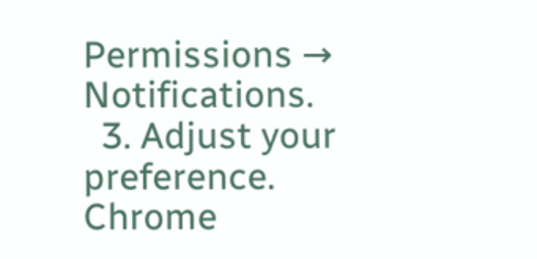Permissions → Notifications.
  3. Adjust your preference.
Chrome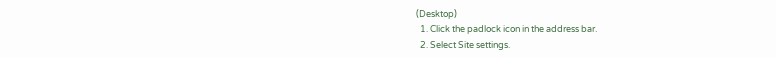(Desktop)
  1. Click the padlock icon in the address bar.
  2. Select Site settings.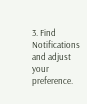3. Find Notifications and adjust your preference.